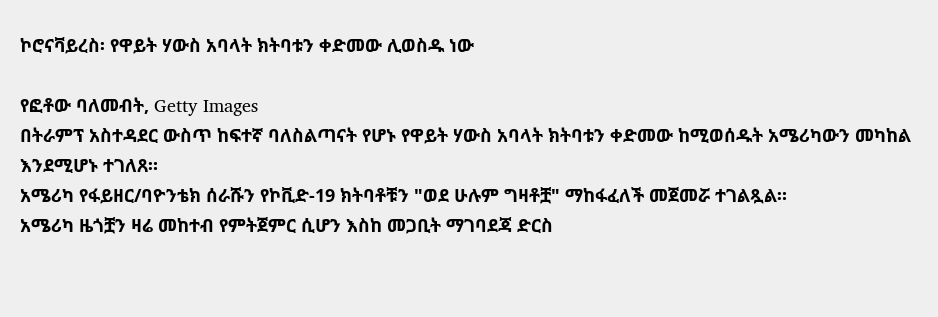ኮሮናቫይረስ፡ የዋይት ሃውስ አባላት ክትባቱን ቀድመው ሊወስዱ ነው

የፎቶው ባለመብት, Getty Images
በትራምፕ አስተዳደር ውስጥ ከፍተኛ ባለስልጣናት የሆኑ የዋይት ሃውስ አባላት ክትባቱን ቀድመው ከሚወሰዱት አሜሪካውን መካከል እንደሚሆኑ ተገለጸ።
አሜሪካ የፋይዘር/ባዮንቴክ ሰራሹን የኮቪድ-19 ክትባቶቹን "ወደ ሁሉም ግዛቶቿ" ማከፋፈለች መጀመሯ ተገልጿል።
አሜሪካ ዜጎቿን ዛሬ መከተብ የምትጀምር ሲሆን እስከ መጋቢት ማገባደጃ ድርስ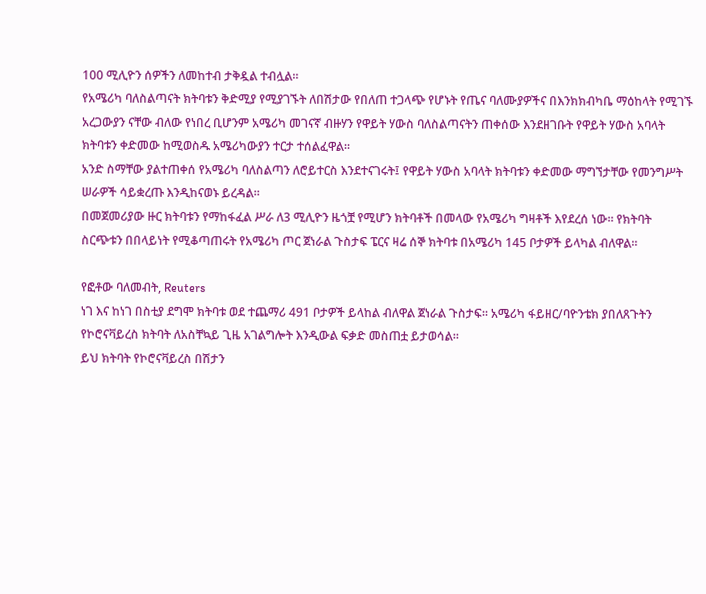100 ሚሊዮን ሰዎችን ለመከተብ ታቅዷል ተብሏል።
የአሜሪካ ባለስልጣናት ክትባቱን ቅድሚያ የሚያገኙት ለበሽታው የበለጠ ተጋላጭ የሆኑት የጤና ባለሙያዎችና በእንክክብካቤ ማዕከላት የሚገኙ አረጋውያን ናቸው ብለው የነበረ ቢሆንም አሜሪካ መገናኛ ብዙሃን የዋይት ሃውስ ባለስልጣናትን ጠቀሰው እንደዘገቡት የዋይት ሃውስ አባላት ክትባቱን ቀድመው ከሚወስዱ አሜሪካውያን ተርታ ተሰልፈዋል።
አንድ ስማቸው ያልተጠቀሰ የአሜሪካ ባለስልጣን ለሮይተርስ እንደተናገሩት፤ የዋይት ሃውስ አባላት ክትባቱን ቀድመው ማግኘታቸው የመንግሥት ሠራዎች ሳይቋረጡ እንዲከናወኑ ይረዳል።
በመጀመሪያው ዙር ክትባቱን የማከፋፈል ሥራ ለ3 ሚሊዮን ዜጎቿ የሚሆን ክትባቶች በመላው የአሜሪካ ግዛቶች እየደረሰ ነው። የክትባት ስርጭቱን በበላይነት የሚቆጣጠሩት የአሜሪካ ጦር ጀነራል ጉስታፍ ፔርና ዛሬ ሰኞ ክትባቱ በአሜሪካ 145 ቦታዎች ይላካል ብለዋል።

የፎቶው ባለመብት, Reuters
ነገ እና ከነገ በስቲያ ደግሞ ክትባቱ ወደ ተጨማሪ 491 ቦታዎች ይላከል ብለዋል ጀነራል ጉስታፍ። አሜሪካ ፋይዘር/ባዮንቴክ ያበለጸጉትን የኮሮናቫይረስ ክትባት ለአስቸኳይ ጊዜ አገልግሎት እንዲውል ፍቃድ መስጠቷ ይታወሳል።
ይህ ክትባት የኮሮናቫይረስ በሽታን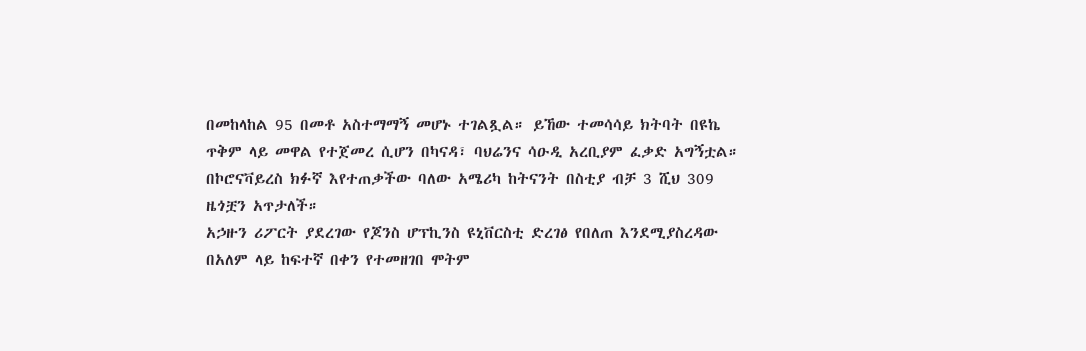በመከላከል 95 በመቶ አስተማማኝ መሆኑ ተገልጿል። ይኸው ተመሳሳይ ክትባት በዩኬ ጥቅም ላይ መዋል የተጀመረ ሲሆን በካናዳ፣ ባህሬንና ሳዑዲ አረቢያም ፈቃድ አግኝቷል።
በኮሮናቫይረስ ክፉኛ እየተጠቃችው ባለው አሜሪካ ከትናንት በስቲያ ብቻ 3 ሺህ 309 ዜጎቿን አጥታለች።
አኃዙን ሪፖርት ያደረገው የጆንስ ሆፕኪንስ ዩኒቨርስቲ ድረገፅ የበለጠ እንደሚያስረዳው በአለም ላይ ከፍተኛ በቀን የተመዘገበ ሞትም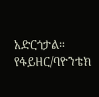አድርጎታል።
የፋይዘር/ባዮንቴክ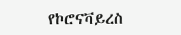የኮሮናቫይረስ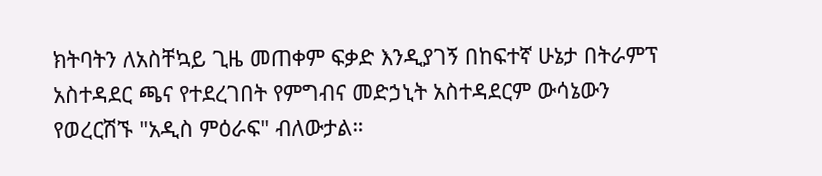ክትባትን ለአስቸኳይ ጊዜ መጠቀም ፍቃድ እንዲያገኝ በከፍተኛ ሁኔታ በትራምፕ አስተዳደር ጫና የተደረገበት የምግብና መድኃኒት አስተዳደርም ውሳኔውን የወረርሽኙ "አዲስ ምዕራፍ" ብለውታል።